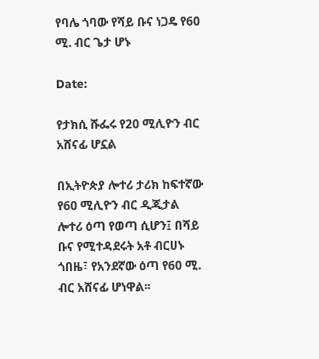የባሌ ጎባው የሻይ ቡና ነጋዴ የ60 ሚ. ብር ጌታ ሆኑ

Date:

የታክሲ ሹፌሩ የ20 ሚሊዮን ብር አሸናፊ ሆኗል

በኢትዮጵያ ሎተሪ ታሪክ ከፍተኛው የ60 ሚሊዮን ብር ዲጂታል ሎተሪ ዕጣ የወጣ ሲሆን፤ በሻይ ቡና የሚተዳደሩት አቶ ብርሀኑ ጎበዜ፣ የአንደኛው ዕጣ የ60 ሚ. ብር አሸናፊ ሆነዋል፡፡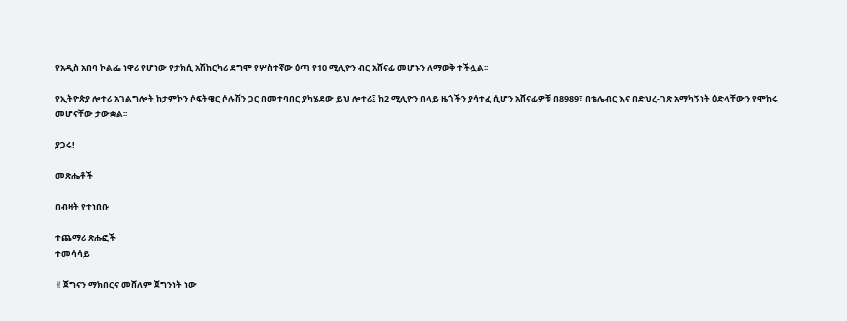የአዲስ አበባ ኮልፌ ነዋሪ የሆነው የታክሲ አሽከርካሪ ደግሞ የሦስተኛው ዕጣ የ10 ሚሊዮን ብር አሸናፊ መሆኑን ለማወቅ ተችሏል፡፡

የኢትዮጵያ ሎተሪ አገልግሎት ከታምኮን ሶፍትዌር ሶሉሽን ጋር በመተባበር ያካሄደው ይህ ሎተሪ፤ ከ2 ሚሊዮን በላይ ዜጎችን ያሳተፈ ሲሆን አሸናፊዎቹ በ8989፣ በቴሌብር እና በድህረ-ገጽ አማካኝነት ዕድላቸውን የሞከሩ መሆናቸው ታውቋል፡፡

ያጋሩ!

መጽሔቶች

በብዛት የተነበቡ

ተጨማሪ ጽሑፎች
ተመሳሳይ

✌ጀግናን ማክበርና መሸለም ጀግንነት ነው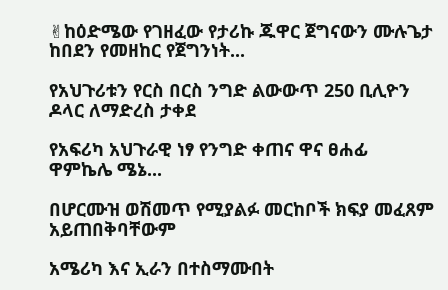✌ከዕድሜው የገዘፈው የታሪኩ ጁዋር ጀግናውን ሙሉጌታ ከበደን የመዘከር የጀግንነት...

የአህጉሪቱን የርስ በርስ ንግድ ልውውጥ 250 ቢሊዮን ዶላር ለማድረስ ታቀደ

የአፍሪካ አህጉራዊ ነፃ የንግድ ቀጠና ዋና ፀሐፊ ዋምኬሌ ሜኔ...

በሆርሙዝ ወሽመጥ የሚያልፉ መርከቦች ክፍያ መፈጸም አይጠበቅባቸውም

አሜሪካ እና ኢራን በተስማሙበት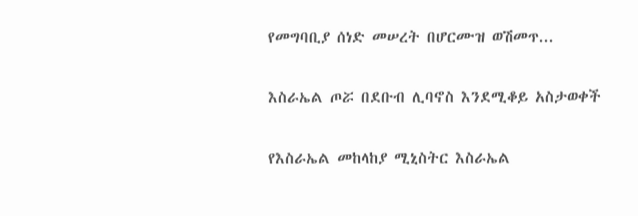የመግባቢያ ሰነድ መሠረት በሆርሙዝ ወሽመጥ...

እስራኤል ጦሯ በደቡብ ሊባኖስ እንደሚቆይ አስታወቀች

የእስራኤል መከላከያ ሚኒስትር እስራኤል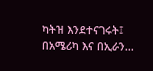ካትዝ እንደተናገሩት፤ በአሜሪካ እና በኢራን...